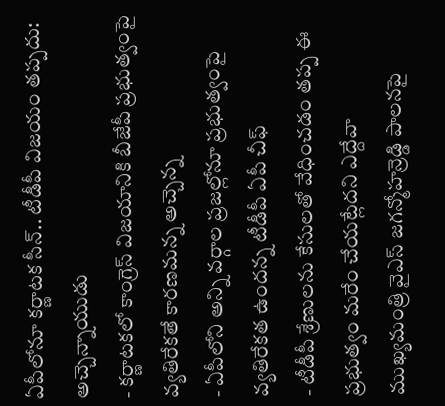ఏపీలోనూ కర్ణాటక సీన్.. టీడీపీ విజయం తప్పదు: అచ్చెన్నాయుడు
- కర్ణాటకలో కాంగ్రెస్ విజయానికి బీజేపీ ప్రభుత్వంపై వ్యతిరేకతే కారణమన్న అచ్చెన్న
- ఏపీలోని అన్ని వర్గాల ప్రజల్లోనూ ప్రభుత్వంపై వ్యతిరేకత ఉందన్న టీడీపీ ఏపీ చీఫ్
- టీడీపీ శ్రేణులను కేసులతో వేధించడం తప్ప ఈ ప్రభుత్వం మరేం చేయట్లేదని ఎద్దేవా
ముఖ్యమంత్రి వైఎస్ జగన్మోహన్రెడ్డి పాలనపై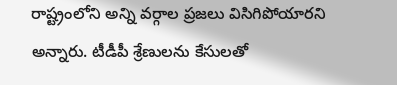రాష్ట్రంలోని అన్ని వర్గాల ప్రజలు విసిగిపోయారని అన్నారు. టీడీపీ శ్రేణులను కేసులతో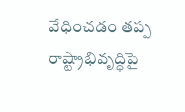వేధించడం తప్ప రాష్ట్రాభివృద్ధిపై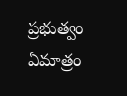ప్రభుత్వం ఏమాత్రం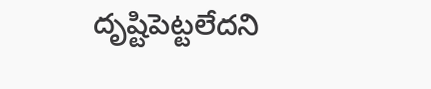దృష్టిపెట్టలేదని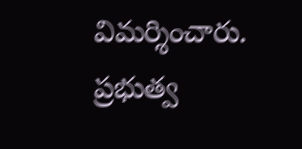విమర్శించారు. ప్రభుత్వ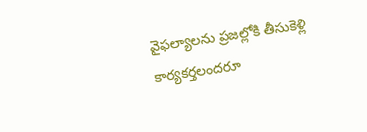వైఫల్యాలను ప్రజల్లోకి తీసుకెళ్లి కార్యకర్తలందరూ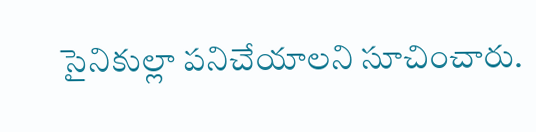సైనికుల్లా పనిచేయాలని సూచించారు.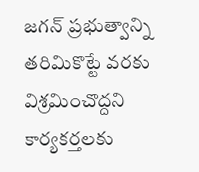జగన్ ప్రభుత్వాన్ని తరిమికొట్టే వరకు విశ్రమించొద్దని కార్యకర్తలకు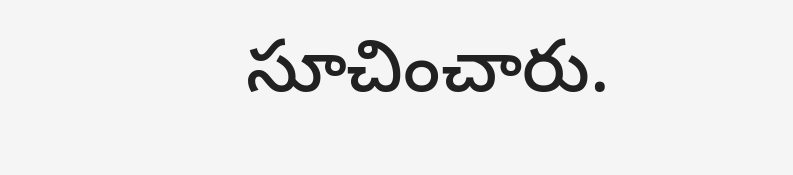సూచించారు.